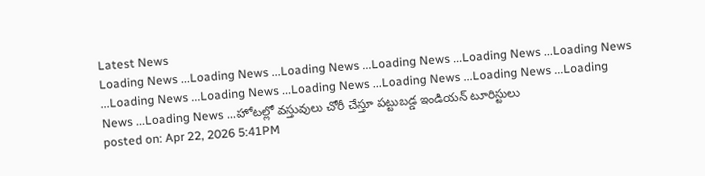Latest News
Loading News ...Loading News ...Loading News ...Loading News ...Loading News ...Loading News ...Loading News ...Loading News ...Loading News ...Loading News ...Loading News ...Loading News ...Loading News ...హోటల్లో వస్తువులు చోరీ చేస్తూ పట్టుబడ్డ ఇండియన్ టూరిస్టులు
posted on: Apr 22, 2026 5:41PM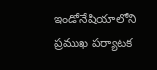ఇండోనేషియాలోని ప్రముఖ పర్యాటక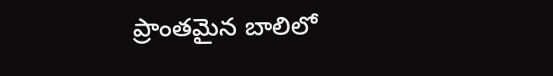ప్రాంతమైన బాలిలో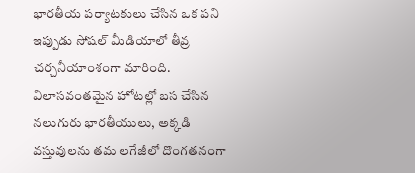భారతీయ పర్యాటకులు చేసిన ఒక పని ఇప్పుడు సోషల్ మీడియాలో తీవ్ర చర్చనీయాంశంగా మారింది. విలాసవంతమైన హోటల్లో బస చేసిన నలుగురు భారతీయులు, అక్కడి వస్తువులను తమ లగేజీలో దొంగతనంగా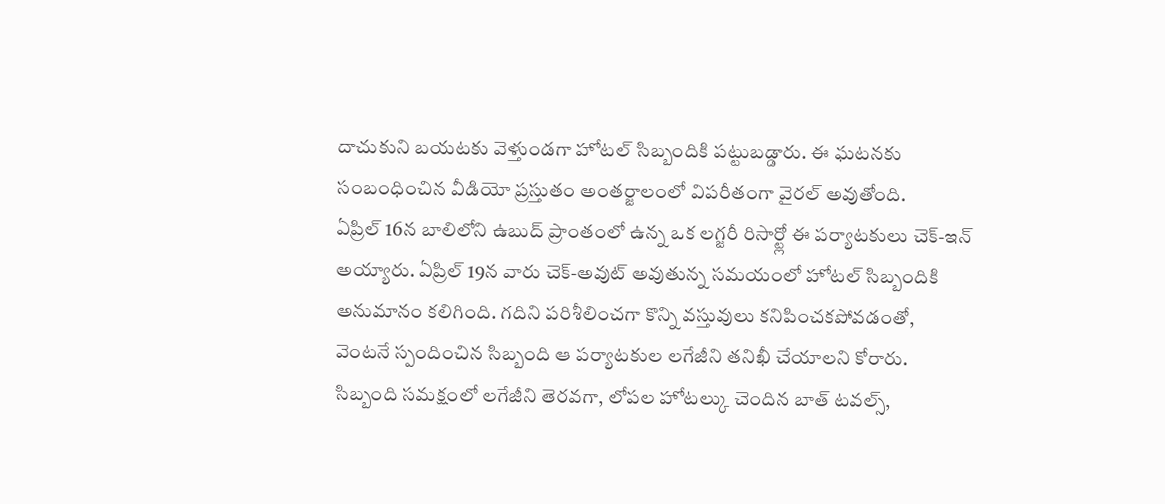దాచుకుని బయటకు వెళ్తుండగా హోటల్ సిబ్బందికి పట్టుబడ్డారు. ఈ ఘటనకు సంబంధించిన వీడియో ప్రస్తుతం అంతర్జాలంలో విపరీతంగా వైరల్ అవుతోంది.
ఏప్రిల్ 16న బాలిలోని ఉబుద్ ప్రాంతంలో ఉన్న ఒక లగ్జరీ రిసార్ట్లో ఈ పర్యాటకులు చెక్-ఇన్ అయ్యారు. ఏప్రిల్ 19న వారు చెక్-అవుట్ అవుతున్న సమయంలో హోటల్ సిబ్బందికి అనుమానం కలిగింది. గదిని పరిశీలించగా కొన్ని వస్తువులు కనిపించకపోవడంతో, వెంటనే స్పందించిన సిబ్బంది ఆ పర్యాటకుల లగేజీని తనిఖీ చేయాలని కోరారు.
సిబ్బంది సమక్షంలో లగేజీని తెరవగా, లోపల హోటల్కు చెందిన బాత్ టవల్స్,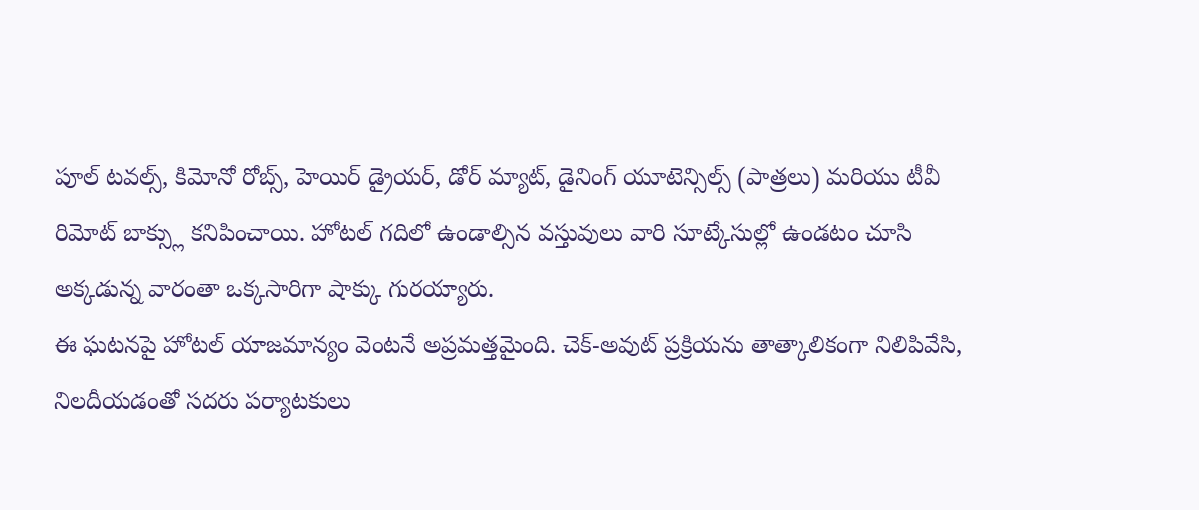పూల్ టవల్స్, కిమోనో రోబ్స్, హెయిర్ డ్రైయర్, డోర్ మ్యాట్, డైనింగ్ యూటెన్సిల్స్ (పాత్రలు) మరియు టీవీ రిమోట్ బాక్స్లు కనిపించాయి. హోటల్ గదిలో ఉండాల్సిన వస్తువులు వారి సూట్కేసుల్లో ఉండటం చూసి అక్కడున్న వారంతా ఒక్కసారిగా షాక్కు గురయ్యారు.
ఈ ఘటనపై హోటల్ యాజమాన్యం వెంటనే అప్రమత్తమైంది. చెక్-అవుట్ ప్రక్రియను తాత్కాలికంగా నిలిపివేసి, నిలదీయడంతో సదరు పర్యాటకులు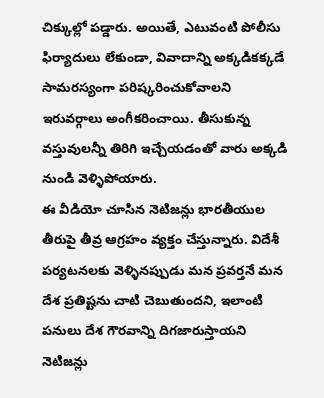చిక్కుల్లో పడ్డారు. అయితే, ఎటువంటి పోలీసు ఫిర్యాదులు లేకుండా, వివాదాన్ని అక్కడికక్కడే సామరస్యంగా పరిష్కరించుకోవాలని ఇరువర్గాలు అంగీకరించాయి. తీసుకున్న వస్తువులన్నీ తిరిగి ఇచ్చేయడంతో వారు అక్కడి నుండి వెళ్ళిపోయారు.
ఈ వీడియో చూసిన నెటిజన్లు భారతీయుల తీరుపై తీవ్ర ఆగ్రహం వ్యక్తం చేస్తున్నారు. విదేశీ పర్యటనలకు వెళ్ళినప్పుడు మన ప్రవర్తనే మన దేశ ప్రతిష్టను చాటి చెబుతుందని, ఇలాంటి పనులు దేశ గౌరవాన్ని దిగజారుస్తాయని నెటిజన్లు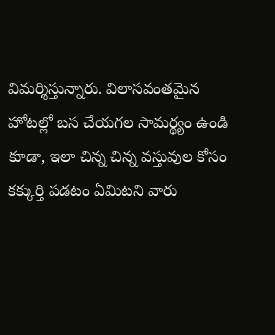విమర్శిస్తున్నారు. విలాసవంతమైన హోటల్లో బస చేయగల సామర్థ్యం ఉండి కూడా, ఇలా చిన్న చిన్న వస్తువుల కోసం కక్కుర్తి పడటం ఏమిటని వారు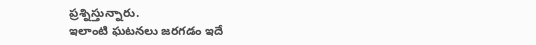ప్రశ్నిస్తున్నారు.
ఇలాంటి ఘటనలు జరగడం ఇదే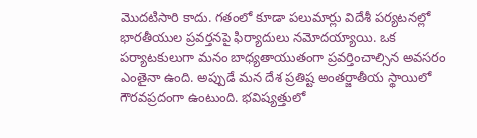మొదటిసారి కాదు. గతంలో కూడా పలుమార్లు విదేశీ పర్యటనల్లో భారతీయుల ప్రవర్తనపై ఫిర్యాదులు నమోదయ్యాయి. ఒక పర్యాటకులుగా మనం బాధ్యతాయుతంగా ప్రవర్తించాల్సిన అవసరం ఎంతైనా ఉంది. అప్పుడే మన దేశ ప్రతిష్ట అంతర్జాతీయ స్థాయిలో గౌరవప్రదంగా ఉంటుంది. భవిష్యత్తులో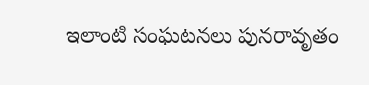ఇలాంటి సంఘటనలు పునరావృతం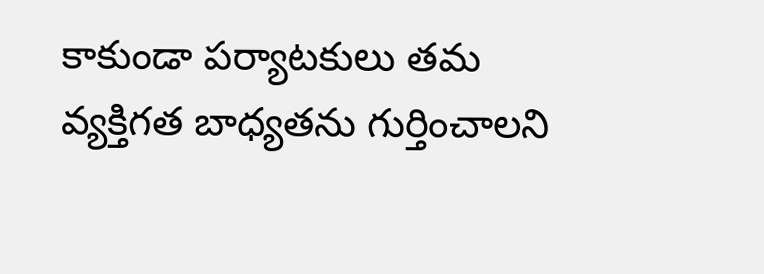కాకుండా పర్యాటకులు తమ వ్యక్తిగత బాధ్యతను గుర్తించాలని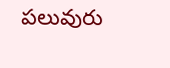పలువురు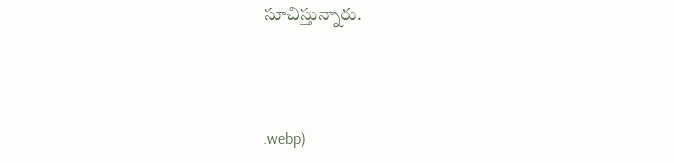సూచిస్తున్నారు.



.webp)